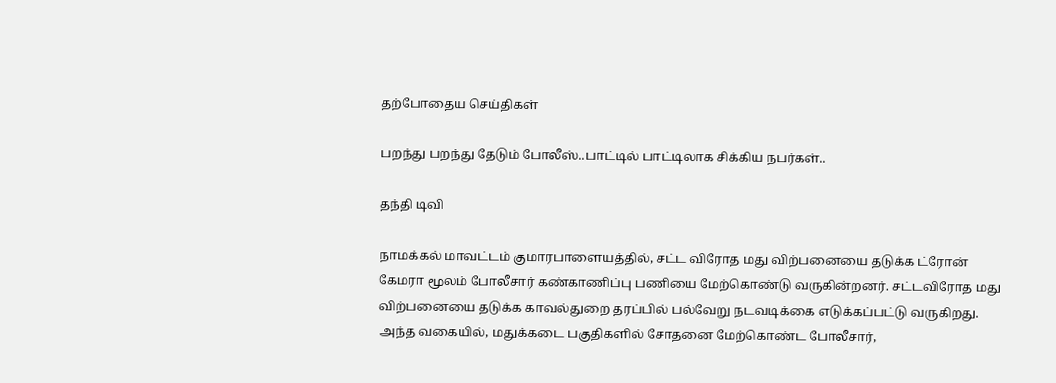தற்போதைய செய்திகள்

பறந்து பறந்து தேடும் போலீஸ்..பாட்டில் பாட்டிலாக சிக்கிய நபர்கள்..

தந்தி டிவி

நாமக்கல் மாவட்டம் குமாரபாளையத்தில், சட்ட விரோத மது விற்பனையை தடுக்க ட்ரோன் கேமரா மூலம் போலீசார் கண்காணிப்பு பணியை மேற்கொண்டு வருகின்றனர். சட்டவிரோத மது விற்பனையை தடுக்க காவல்துறை தரப்பில் பல்வேறு நடவடிக்கை எடுக்கப்பட்டு வருகிறது. அந்த வகையில், மதுக்கடை பகுதிகளில் சோதனை மேற்கொண்ட போலீசார்,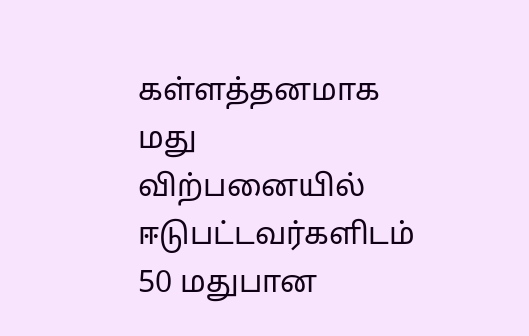கள்ளத்தனமாக மது விற்பனையில் ஈடுபட்டவர்களிடம் 50 மதுபான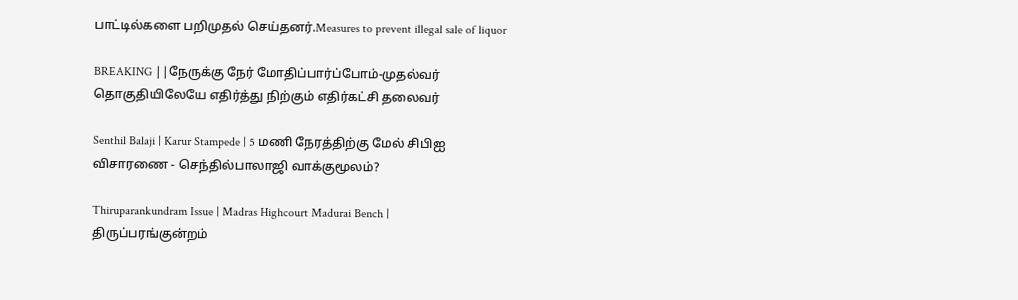பாட்டில்களை பறிமுதல் செய்தனர்.Measures to prevent illegal sale of liquor

BREAKING ||நேருக்கு நேர் மோதிப்பார்ப்போம்-முதல்வர் தொகுதியிலேயே எதிர்த்து நிற்கும் எதிர்கட்சி தலைவர்

Senthil Balaji | Karur Stampede | 5 மணி நேரத்திற்கு மேல் சிபிஐ விசாரணை - செந்தில்பாலாஜி வாக்குமூலம்?

Thiruparankundram Issue | Madras Highcourt Madurai Bench | திருப்பரங்குன்றம்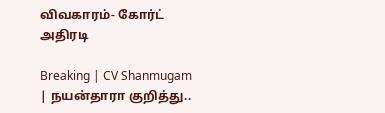விவகாரம்- கோர்ட் அதிரடி

Breaking | CV Shanmugam | நயன்தாரா குறித்து..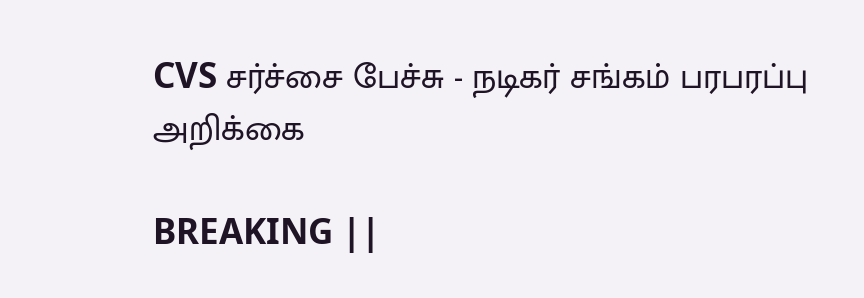CVS சர்ச்சை பேச்சு - நடிகர் சங்கம் பரபரப்பு அறிக்கை

BREAKING ||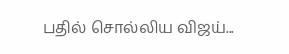பதில் சொல்லிய விஜய்...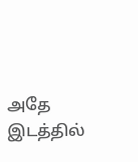அதே இடத்தில்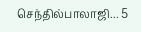செந்தில்பாலாஜி... 5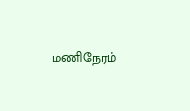மணிநேரம்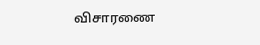விசாரணை